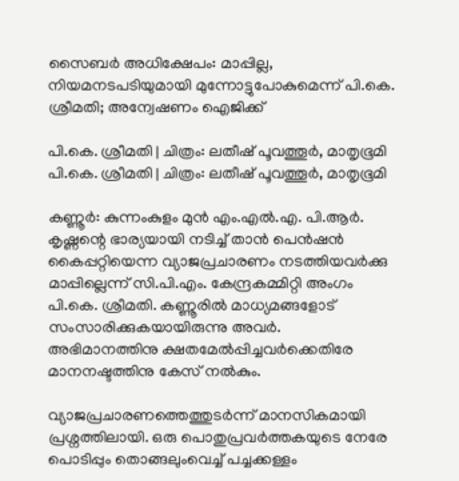സൈബർ അധിക്ഷേപം: മാപ്പില്ല, നിയമനടപടിയുമായി മുന്നോട്ടുപോകുമെന്ന് പി.കെ. ശ്രീമതി; അന്വേഷണം ഐജിക്ക്

പി.കെ. ശ്രീമതി | ചിത്രം: ലതീഷ് പൂവത്തൂർ, മാതൃഭൂമി
പി.കെ. ശ്രീമതി | ചിത്രം: ലതീഷ് പൂവത്തൂർ, മാതൃഭൂമി

കണ്ണൂർ: കുന്നംകുളം മുൻ എം.എൽ.എ. പി.ആർ. കൃഷ്ണന്റെ ഭാര്യയായി നടിച്ച് താൻ പെൻഷൻ കൈപ്പറ്റിയെന്ന വ്യാജപ്രചാരണം നടത്തിയവർക്കു മാപ്പില്ലെന്ന് സി.പി.എം. കേന്ദ്രകമ്മിറ്റി അംഗം പി.കെ. ശ്രീമതി. കണ്ണൂരിൽ മാധ്യമങ്ങളോട് സംസാരിക്കുകയായിരുന്നു അവർ. അഭിമാനത്തിനു ക്ഷതമേൽപ്പിച്ചവർക്കെതിരേ മാനനഷ്ടത്തിനു കേസ് നൽകും.

വ്യാജപ്രചാരണത്തെത്തുടർന്ന് മാനസികമായി പ്രശ്നത്തിലായി. ഒരു പൊതുപ്രവർത്തകയുടെ നേരേ പൊടിപ്പും തൊങ്ങലുംവെച്ച് പച്ചക്കള്ളം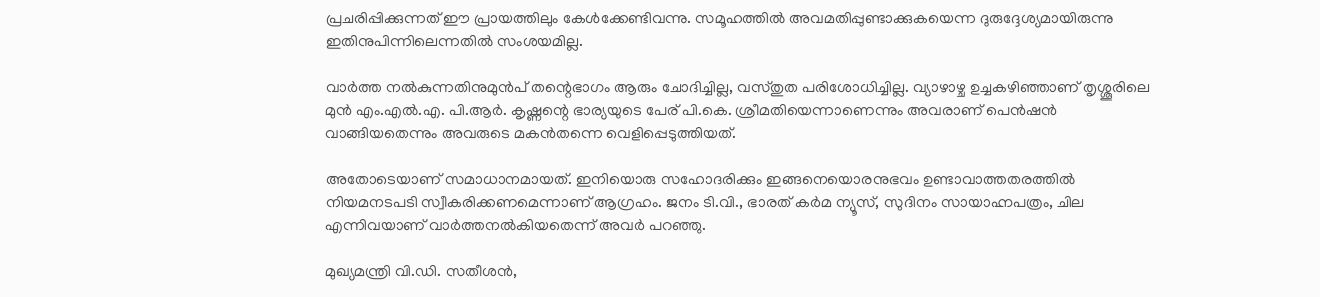പ്രചരിപ്പിക്കുന്നത് ഈ പ്രായത്തിലും കേൾക്കേണ്ടിവന്നു. സമൂഹത്തിൽ അവമതിപ്പുണ്ടാക്കുകയെന്ന ദുരുദ്ദേശ്യമായിരുന്നു ഇതിനുപിന്നിലെന്നതിൽ സംശയമില്ല.

വാർത്ത നൽകുന്നതിനുമുൻപ് തന്റെഭാഗം ആരും ചോദിച്ചില്ല, വസ്തുത പരിശോധിച്ചില്ല. വ്യാഴാഴ്ച ഉച്ചകഴിഞ്ഞാണ് തൃശ്ശൂരിലെ മുൻ എം.എൽ.എ. പി.ആർ. കൃഷ്ണന്റെ ഭാര്യയുടെ പേര് പി.കെ. ശ്രീമതിയെന്നാണെന്നും അവരാണ് പെൻഷൻ വാങ്ങിയതെന്നും അവരുടെ മകൻതന്നെ വെളിപ്പെടുത്തിയത്.

അതോടെയാണ് സമാധാനമായത്. ഇനിയൊരു സഹോദരിക്കും ഇങ്ങനെയൊരനുഭവം ഉണ്ടാവാത്തതരത്തിൽ നിയമനടപടി സ്വീകരിക്കണമെന്നാണ് ആഗ്രഹം. ജനം ടി.വി., ഭാരത് കർമ ന്യൂസ്, സുദിനം സായാഹ്നപത്രം, ചില എന്നിവയാണ് വാർത്തനൽകിയതെന്ന് അവർ പറഞ്ഞു.

മുഖ്യമന്ത്രി വി.ഡി. സതീശൻ,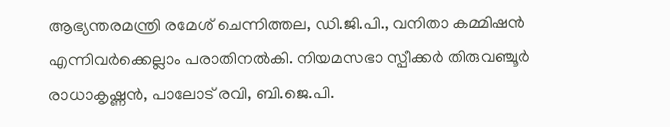ആഭ്യന്തരമന്ത്രി രമേശ് ചെന്നിത്തല, ഡി.ജി.പി., വനിതാ കമ്മിഷൻ എന്നിവർക്കെല്ലാം പരാതിനൽകി. നിയമസഭാ സ്പീക്കർ തിരുവഞ്ചൂർ രാധാകൃഷ്ണൻ, പാലോട് രവി, ബി.ജെ.പി.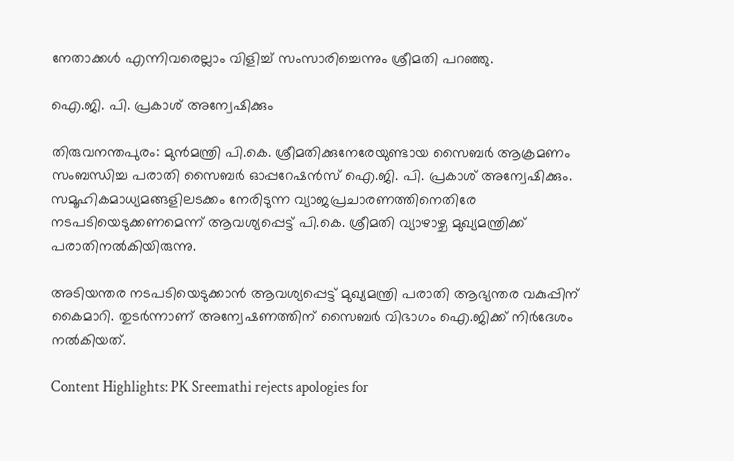നേതാക്കൾ എന്നിവരെല്ലാം വിളിച്ച് സംസാരിച്ചെന്നും ശ്രീമതി പറഞ്ഞു.

ഐ.ജി. പി. പ്രകാശ് അന്വേഷിക്കും

തിരുവനന്തപുരം: മുൻമന്ത്രി പി.കെ. ശ്രീമതിക്കുനേരേയുണ്ടായ സൈബർ ആക്രമണം സംബന്ധിച്ച പരാതി സൈബർ ഓപ്പറേഷൻസ് ഐ.ജി. പി. പ്രകാശ് അന്വേഷിക്കും. സമൂഹികമാധ്യമങ്ങളിലടക്കം നേരിടുന്ന വ്യാജപ്രചാരണത്തിനെതിരേ നടപടിയെടുക്കണമെന്ന് ആവശ്യപ്പെട്ട് ‌പി.കെ. ശ്രീമതി വ്യാഴാഴ്ച മുഖ്യമന്ത്രിക്ക് പരാതിനൽകിയിരുന്നു.

അടിയന്തര നടപടിയെടുക്കാൻ ആവശ്യപ്പെട്ട് മുഖ്യമന്ത്രി പരാതി ആഭ്യന്തര വകുപ്പിന് കൈമാറി. തുടർന്നാണ് അന്വേഷണത്തിന് സൈബർ വിഭാഗം ഐ.ജിക്ക് നിർദേശം നൽകിയത്.

Content Highlights: PK Sreemathi rejects apologies for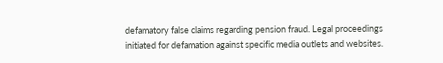defamatory false claims regarding pension fraud. Legal proceedings initiated for defamation against specific media outlets and websites.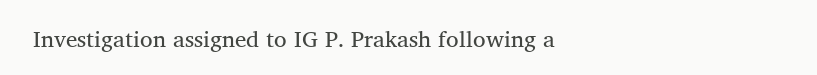Investigation assigned to IG P. Prakash following a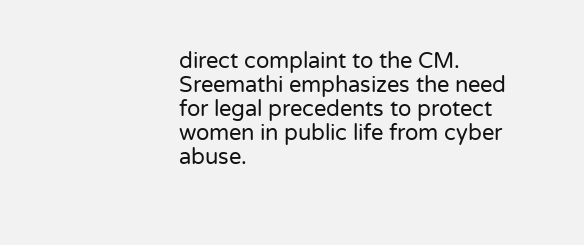direct complaint to the CM. Sreemathi emphasizes the need for legal precedents to protect women in public life from cyber abuse.